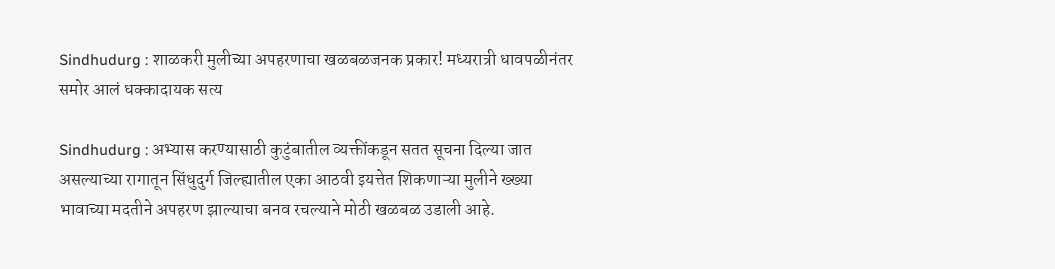Sindhudurg : शाळकरी मुलीच्या अपहरणाचा खळबळजनक प्रकार! मध्यरात्री धावपळीनंतर समोर आलं धक्कादायक सत्य

Sindhudurg : अभ्यास करण्यासाठी कुटुंबातील व्यक्तींकडून सतत सूचना दिल्या जात असल्याच्या रागातून सिंधुदुर्ग जिल्ह्यातील एका आठवी इयत्तेत शिकणाऱ्या मुलीने ख्ख्या भावाच्या मदतीने अपहरण झाल्याचा बनव रचल्याने मोठी खळबळ उडाली आहे.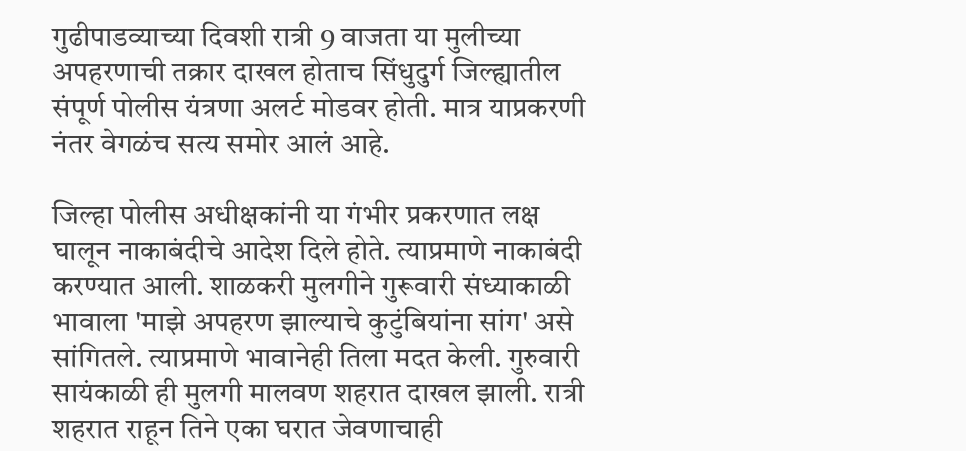गुढीपाडव्याच्या दिवशी रात्री 9 वाजता या मुलीच्या अपहरणाची तक्रार दाखल होताच सिंधुदुर्ग जिल्ह्यातील संपूर्ण पोलीस यंत्रणा अलर्ट मोडवर होती. मात्र याप्रकरणी नंतर वेगळंच सत्य समोर आलं आहे.

जिल्हा पोलीस अधीक्षकांनी या गंभीर प्रकरणात लक्ष घालून नाकाबंदीचे आदेश दिले होते. त्याप्रमाणे नाकाबंदी करण्यात आली. शाळकरी मुलगीने गुरूवारी संध्याकाळी भावाला 'माझे अपहरण झाल्याचे कुटुंबियांना सांग' असे सांगितले. त्याप्रमाणे भावानेही तिला मदत केली. गुरुवारी सायंकाळी ही मुलगी मालवण शहरात दाखल झाली. रात्री शहरात राहून तिने एका घरात जेवणाचाही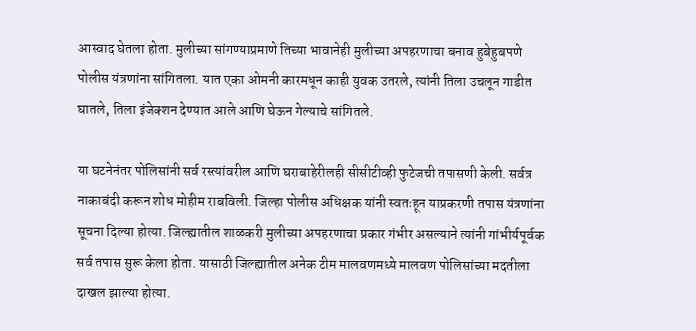आस्वाद घेतला होता. मुलीच्या सांगण्याप्रमाणे तिच्या भावानेही मुलीच्या अपहरणाचा बनाव हुबेहुबपणे पोलीस यंत्रणांना सांगितला. यात एका ओमनी कारमधून काही युवक उतरले, त्यांनी तिला उचलून गाडीत घातले, तिला इंजेक्शन देण्यात आले आणि घेऊन गेल्याचे सांगितले.

या घटनेनंतर पोलिसांनी सर्व रस्त्यांवरील आणि घराबाहेरीलही सीसीटीव्ही फुटेजची तपासणी केली. सर्वत्र नाकाबंदी करून शोध मोहीम राबविली. जिल्हा पोलीस अधिक्षक यांनी स्वतःहून याप्रकरणी तपास यंत्रणांना सूचना दिल्या होत्या. जिल्ह्यातील शाळकरी मुलीच्या अपहरणाचा प्रकार गंभीर असल्याने त्यांनी गांभीर्यपूर्वक सर्व तपास सुरू केला होता. यासाठी जिल्ह्यातील अनेक टीम मालवणमध्ये मालवण पोलिसांच्या मदतीला दाखल झाल्या होत्या.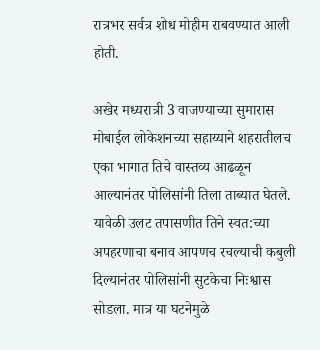रात्रभर सर्वत्र शोध मोहीम राबवण्यात आली होती.

अखेर मध्यरात्री 3 वाजण्याच्या सुमारास मोबाईल लोकेशनच्या सहाय्याने शहरातीलच एका भागात तिचे वास्तव्य आढळून आल्यानंतर पोलिसांनी तिला ताब्यात घेतले. यावेळी उलट तपासणीत तिने स्वत:च्या अपहरणाचा बनाव आपणच रचल्याची कबुली दिल्यानंतर पोलिसांनी सुटकेचा निःश्वास सोडला. मात्र या घटनेमुळे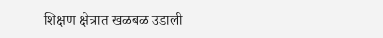शिक्षण क्षेत्रात खळबळ उडाली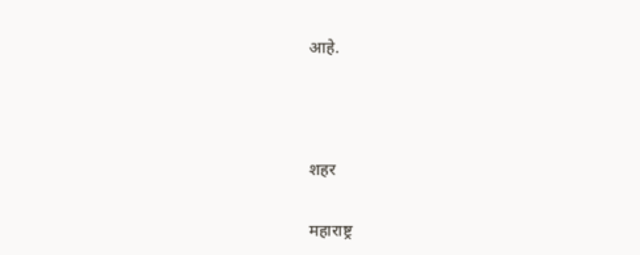आहे.



शहर

महाराष्ट्र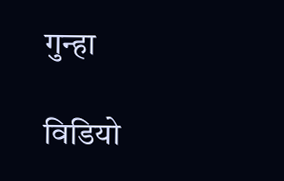गुन्हा

विडियो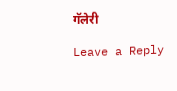गॅलेरी

Leave a Reply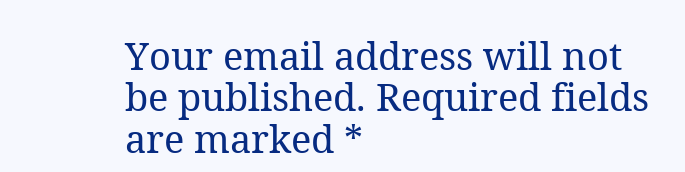Your email address will not be published. Required fields are marked *